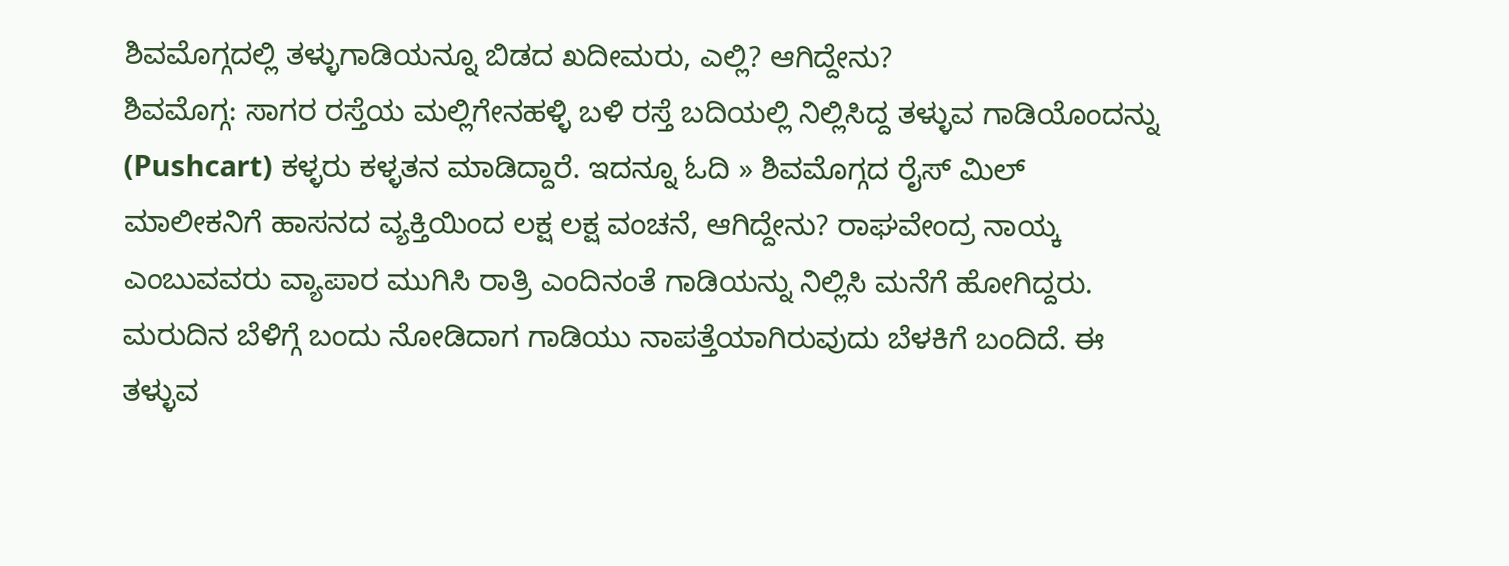ಶಿವಮೊಗ್ಗದಲ್ಲಿ ತಳ್ಳುಗಾಡಿಯನ್ನೂ ಬಿಡದ ಖದೀಮರು, ಎಲ್ಲಿ? ಆಗಿದ್ದೇನು?
ಶಿವಮೊಗ್ಗ: ಸಾಗರ ರಸ್ತೆಯ ಮಲ್ಲಿಗೇನಹಳ್ಳಿ ಬಳಿ ರಸ್ತೆ ಬದಿಯಲ್ಲಿ ನಿಲ್ಲಿಸಿದ್ದ ತಳ್ಳುವ ಗಾಡಿಯೊಂದನ್ನು (Pushcart) ಕಳ್ಳರು ಕಳ್ಳತನ ಮಾಡಿದ್ದಾರೆ. ಇದನ್ನೂ ಓದಿ » ಶಿವಮೊಗ್ಗದ ರೈಸ್ ಮಿಲ್ ಮಾಲೀಕನಿಗೆ ಹಾಸನದ ವ್ಯಕ್ತಿಯಿಂದ ಲಕ್ಷ ಲಕ್ಷ ವಂಚನೆ, ಆಗಿದ್ದೇನು? ರಾಘವೇಂದ್ರ ನಾಯ್ಕ ಎಂಬುವವರು ವ್ಯಾಪಾರ ಮುಗಿಸಿ ರಾತ್ರಿ ಎಂದಿನಂತೆ ಗಾಡಿಯನ್ನು ನಿಲ್ಲಿಸಿ ಮನೆಗೆ ಹೋಗಿದ್ದರು. ಮರುದಿನ ಬೆಳಿಗ್ಗೆ ಬಂದು ನೋಡಿದಾಗ ಗಾಡಿಯು ನಾಪತ್ತೆಯಾಗಿರುವುದು ಬೆಳಕಿಗೆ ಬಂದಿದೆ. ಈ ತಳ್ಳುವ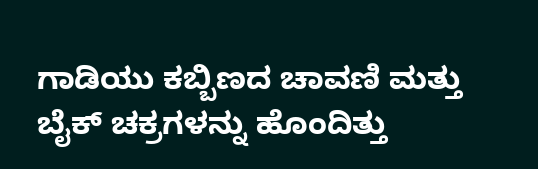ಗಾಡಿಯು ಕಬ್ಬಿಣದ ಚಾವಣಿ ಮತ್ತು ಬೈಕ್ ಚಕ್ರಗಳನ್ನು ಹೊಂದಿತ್ತು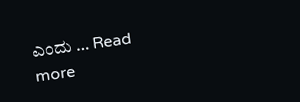ಎಂದು … Read more